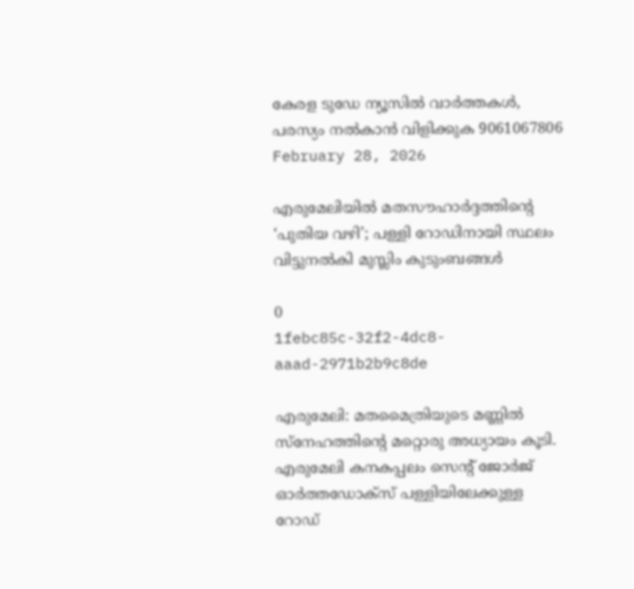കേരള ടുഡേ ന്യൂസിൽ വാർത്തകൾ, പരസ്യം നൽകാൻ വിളിക്കുക 9061067806
February 28, 2026

എരുമേലിയിൽ മതസൗഹാർദ്ദത്തിന്റെ ‘പുതിയ വഴി’; പള്ളി റോഡിനായി സ്ഥലം വിട്ടുനൽകി മുസ്ലിം കുടുംബങ്ങൾ

0
1febc85c-32f2-4dc8-aaad-2971b2b9c8de

എരുമേലി: മതമൈത്രിയുടെ മണ്ണിൽ സ്നേഹത്തിന്റെ മറ്റൊരു അധ്യായം കൂടി. എരുമേലി കനകപ്പലം സെന്റ് ജോർജ് ഓർത്തഡോക്സ് പള്ളിയിലേക്കുള്ള റോഡ്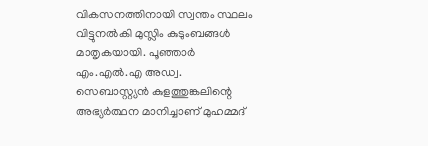വികസനത്തിനായി സ്വന്തം സ്ഥലം വിട്ടുനൽകി മുസ്ലിം കുടുംബങ്ങൾ മാതൃകയായി. പൂഞ്ഞാർ എം.എൽ.എ അഡ്വ. സെബാസ്റ്റ്യൻ കുളത്തുങ്കലിന്റെ അഭ്യർത്ഥന മാനിച്ചാണ് മുഹമ്മദ്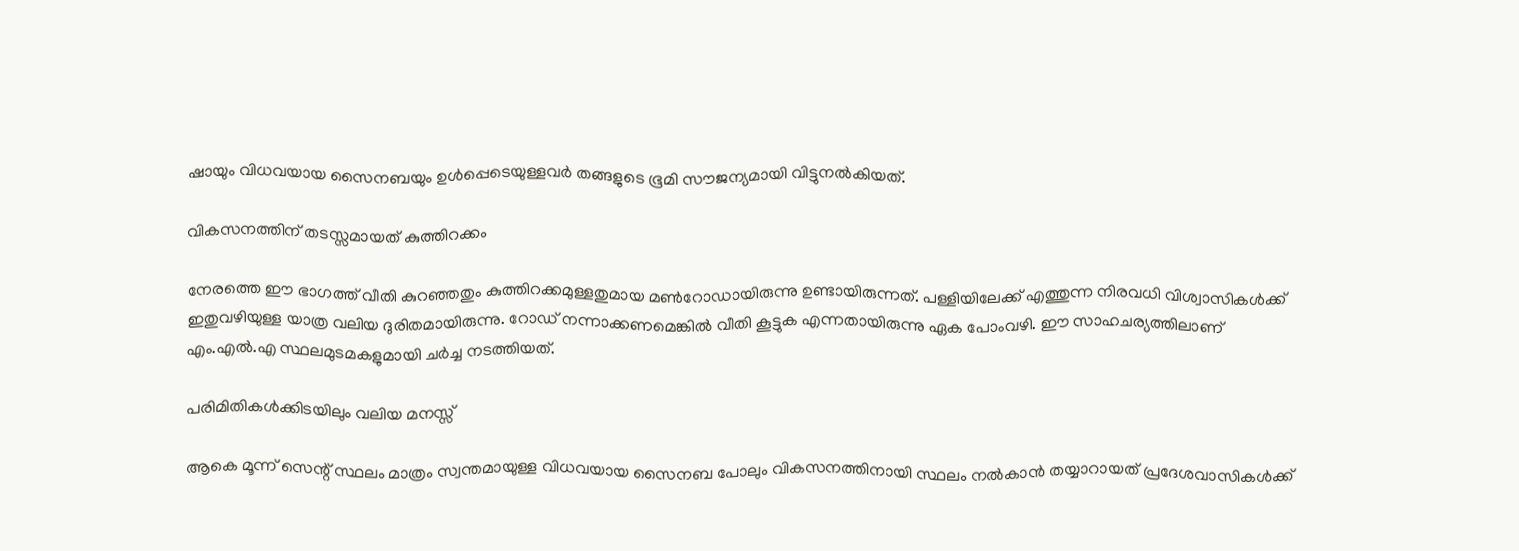ഷായും വിധവയായ സൈനബയും ഉൾപ്പെടെയുള്ളവർ തങ്ങളുടെ ഭൂമി സൗജന്യമായി വിട്ടുനൽകിയത്.

വികസനത്തിന് തടസ്സമായത് കുത്തിറക്കം

നേരത്തെ ഈ ഭാഗത്ത് വീതി കുറഞ്ഞതും കുത്തിറക്കമുള്ളതുമായ മൺറോഡായിരുന്നു ഉണ്ടായിരുന്നത്. പള്ളിയിലേക്ക് എത്തുന്ന നിരവധി വിശ്വാസികൾക്ക് ഇതുവഴിയുള്ള യാത്ര വലിയ ദുരിതമായിരുന്നു. റോഡ് നന്നാക്കണമെങ്കിൽ വീതി കൂട്ടുക എന്നതായിരുന്നു ഏക പോംവഴി. ഈ സാഹചര്യത്തിലാണ് എം.എൽ.എ സ്ഥലമുടമകളുമായി ചർച്ച നടത്തിയത്.

പരിമിതികൾക്കിടയിലും വലിയ മനസ്സ്

ആകെ മൂന്ന് സെന്റ് സ്ഥലം മാത്രം സ്വന്തമായുള്ള വിധവയായ സൈനബ പോലും വികസനത്തിനായി സ്ഥലം നൽകാൻ തയ്യാറായത് പ്രദേശവാസികൾക്ക്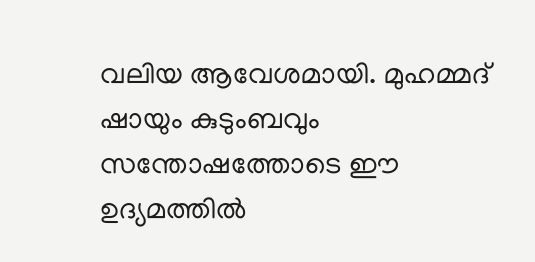വലിയ ആവേശമായി. മുഹമ്മദ് ഷായും കുടുംബവും സന്തോഷത്തോടെ ഈ ഉദ്യമത്തിൽ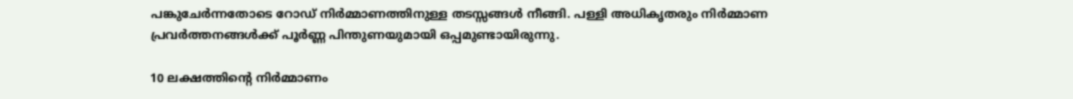പങ്കുചേർന്നതോടെ റോഡ് നിർമ്മാണത്തിനുള്ള തടസ്സങ്ങൾ നീങ്ങി. പള്ളി അധികൃതരും നിർമ്മാണ പ്രവർത്തനങ്ങൾക്ക് പൂർണ്ണ പിന്തുണയുമായി ഒപ്പമുണ്ടായിരുന്നു.

10 ലക്ഷത്തിന്റെ നിർമ്മാണം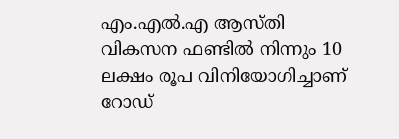എം.എൽ.എ ആസ്തി വികസന ഫണ്ടിൽ നിന്നും 10 ലക്ഷം രൂപ വിനിയോഗിച്ചാണ് റോഡ്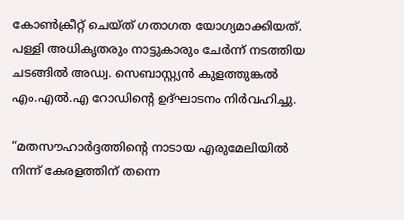കോൺക്രീറ്റ് ചെയ്ത് ഗതാഗത യോഗ്യമാക്കിയത്. പള്ളി അധികൃതരും നാട്ടുകാരും ചേർന്ന് നടത്തിയ ചടങ്ങിൽ അഡ്വ. സെബാസ്റ്റ്യൻ കുളത്തുങ്കൽ എം.എൽ.എ റോഡിന്റെ ഉദ്ഘാടനം നിർവഹിച്ചു.

“മതസൗഹാർദ്ദത്തിന്റെ നാടായ എരുമേലിയിൽ നിന്ന് കേരളത്തിന് തന്നെ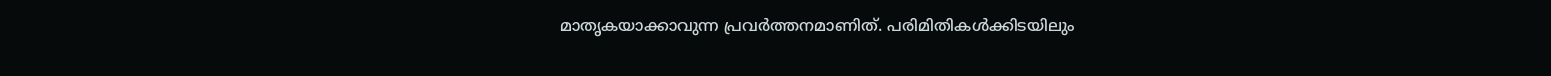മാതൃകയാക്കാവുന്ന പ്രവർത്തനമാണിത്. പരിമിതികൾക്കിടയിലും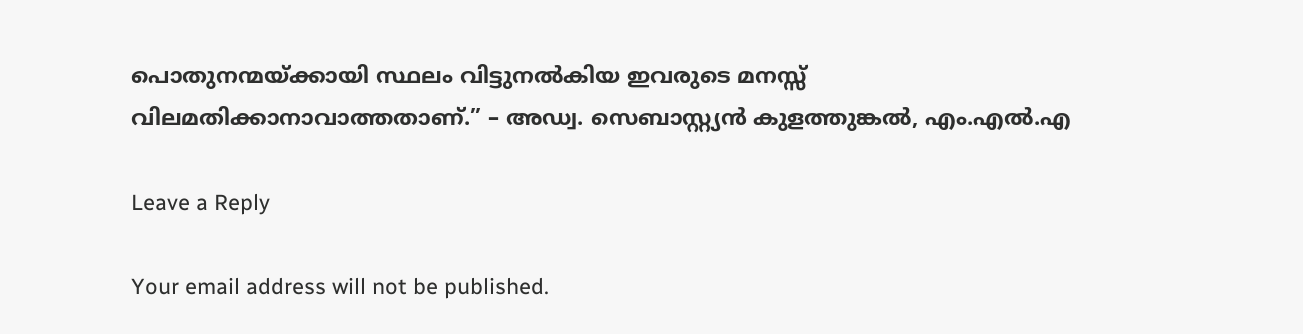പൊതുനന്മയ്ക്കായി സ്ഥലം വിട്ടുനൽകിയ ഇവരുടെ മനസ്സ് വിലമതിക്കാനാവാത്തതാണ്.” – അഡ്വ. സെബാസ്റ്റ്യൻ കുളത്തുങ്കൽ, എം.എൽ.എ

Leave a Reply

Your email address will not be published.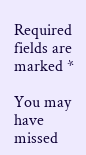Required fields are marked *

You may have missed